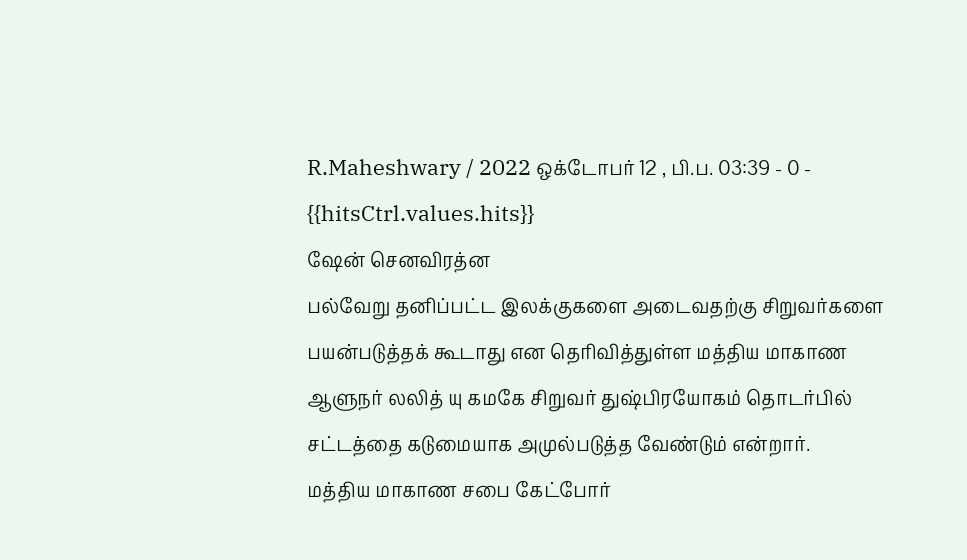R.Maheshwary / 2022 ஒக்டோபர் 12 , பி.ப. 03:39 - 0 - {{hitsCtrl.values.hits}}
ஷேன் செனவிரத்ன
பல்வேறு தனிப்பட்ட இலக்குகளை அடைவதற்கு சிறுவர்களை பயன்படுத்தக் கூடாது என தெரிவித்துள்ள மத்திய மாகாண ஆளுநர் லலித் யு கமகே சிறுவர் துஷ்பிரயோகம் தொடர்பில் சட்டத்தை கடுமையாக அமுல்படுத்த வேண்டும் என்றார்.
மத்திய மாகாண சபை கேட்போர்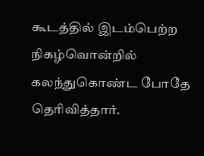கூடத்தில் இடம்பெற்ற நிகழ்வொன்றில் கலந்துகொண்ட போதே தெரிவித்தார்.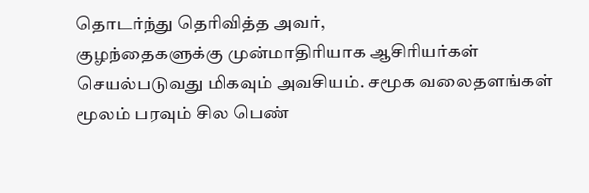தொடர்ந்து தெரிவித்த அவர்,
குழந்தைகளுக்கு முன்மாதிரியாக ஆசிரியர்கள் செயல்படுவது மிகவும் அவசியம். சமூக வலைதளங்கள் மூலம் பரவும் சில பெண்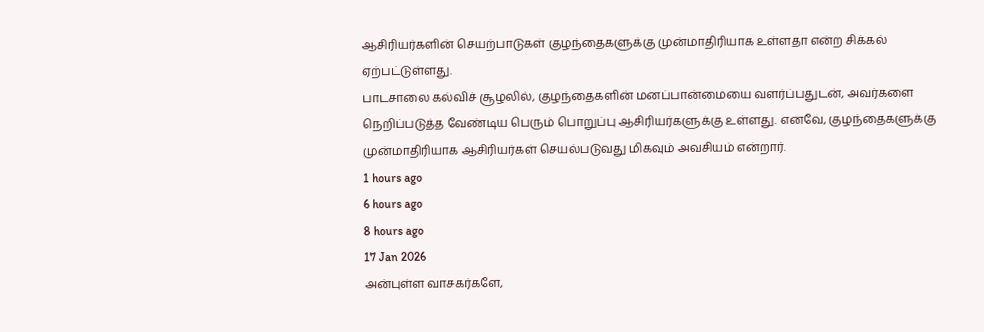ஆசிரியர்களின் செயற்பாடுகள் குழந்தைகளுக்கு முன்மாதிரியாக உள்ளதா என்ற சிக்கல் ஏற்பட்டுள்ளது.
பாடசாலை கல்விச் சூழலில், குழந்தைகளின் மனப்பான்மையை வளர்ப்பதுடன், அவர்களை நெறிப்படுத்த வேண்டிய பெரும் பொறுப்பு ஆசிரியர்களுக்கு உள்ளது. எனவே, குழந்தைகளுக்கு முன்மாதிரியாக ஆசிரியர்கள் செயல்படுவது மிகவும் அவசியம் என்றார்.
1 hours ago
6 hours ago
8 hours ago
17 Jan 2026
அன்புள்ள வாசகர்களே,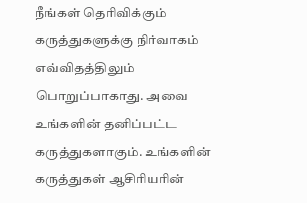நீங்கள் தெரிவிக்கும் கருத்துகளுக்கு நிர்வாகம் எவ்விதத்திலும் பொறுப்பாகாது. அவை உங்களின் தனிப்பட்ட கருத்துகளாகும். உங்களின் கருத்துகள் ஆசிரியரின்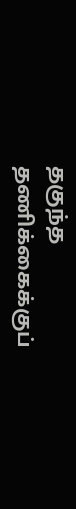தகுந்த தணிக்கைக்குப்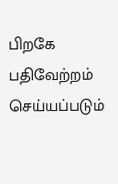பிறகே பதிவேற்றம் செய்யப்படும்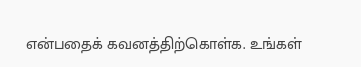என்பதைக் கவனத்திற்கொள்க. உங்கள்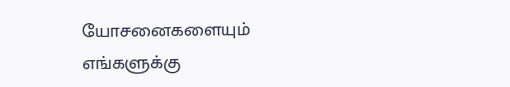யோசனைகளையும் எங்களுக்கு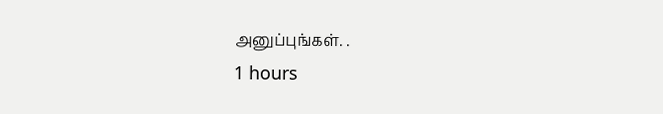அனுப்புங்கள். .
1 hours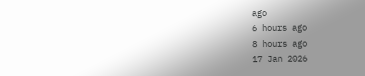ago
6 hours ago
8 hours ago
17 Jan 2026